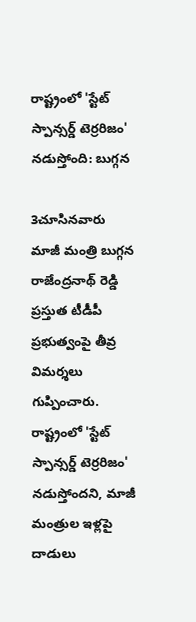రాష్ట్రంలో 'స్టేట్ స్పాన్సర్డ్ టెర్రరిజం' నడుస్తోంది: బుగ్గన

3చూసినవారు
మాజీ మంత్రి బుగ్గన రాజేంద్రనాథ్ రెడ్డి ప్రస్తుత టీడీపీ ప్రభుత్వంపై తీవ్ర విమర్శలు గుప్పించారు. రాష్ట్రంలో 'స్టేట్ స్పాన్సర్డ్ టెర్రరిజం' నడుస్తోందని, మాజీ మంత్రుల ఇళ్లపై దాడులు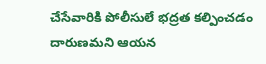చేసేవారికి పోలీసులే భద్రత కల్పించడం దారుణమని ఆయన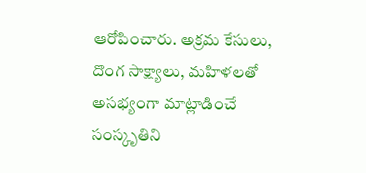ఆరోపించారు. అక్రమ కేసులు, దొంగ సాక్ష్యాలు, మహిళలతో అసభ్యంగా మాట్లాడించే సంస్కృతిని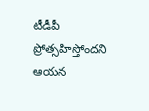టీడీపీ ప్రోత్సహిస్తోందని ఆయన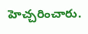హెచ్చరించారు.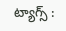ట్యాగ్స్ :